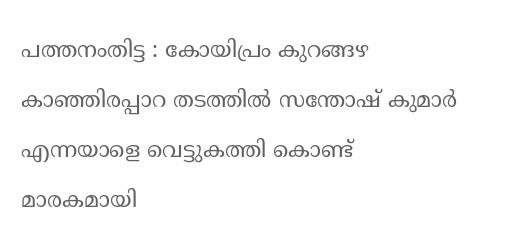പത്തനംതിട്ട : കോയിപ്രം കുറങ്ങഴ കാഞ്ഞിരപ്പാറ തടത്തിൽ സന്തോഷ് കുമാർ എന്നയാളെ വെട്ടുകത്തി കൊണ്ട് മാരകമായി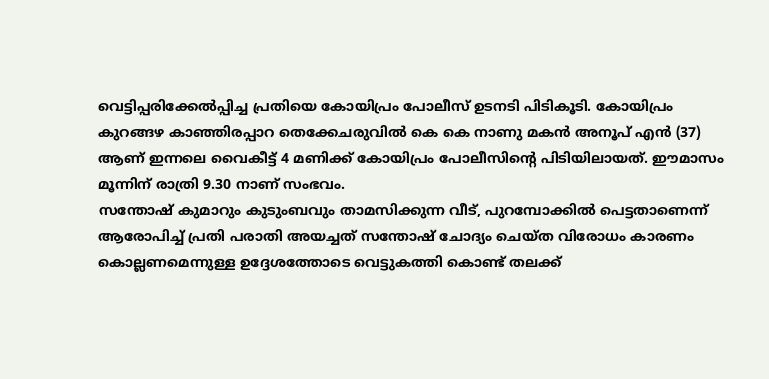വെട്ടിപ്പരിക്കേൽപ്പിച്ച പ്രതിയെ കോയിപ്രം പോലീസ് ഉടനടി പിടികൂടി. കോയിപ്രം കുറങ്ങഴ കാഞ്ഞിരപ്പാറ തെക്കേചരുവിൽ കെ കെ നാണു മകൻ അനൂപ് എൻ (37) ആണ് ഇന്നലെ വൈകീട്ട് 4 മണിക്ക് കോയിപ്രം പോലീസിന്റെ പിടിയിലായത്. ഈമാസം മൂന്നിന് രാത്രി 9.30 നാണ് സംഭവം.
സന്തോഷ് കുമാറും കുടുംബവും താമസിക്കുന്ന വീട്, പുറമ്പോക്കിൽ പെട്ടതാണെന്ന് ആരോപിച്ച് പ്രതി പരാതി അയച്ചത് സന്തോഷ് ചോദ്യം ചെയ്ത വിരോധം കാരണം കൊല്ലണമെന്നുള്ള ഉദ്ദേശത്തോടെ വെട്ടുകത്തി കൊണ്ട് തലക്ക്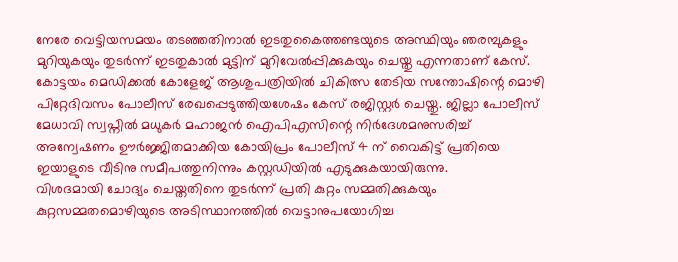നേരേ വെട്ടിയസമയം തടഞ്ഞതിനാൽ ഇടതുകൈത്തണ്ടയുടെ അസ്ഥിയും ഞരമ്പുകളും മുറിയുകയും തുടർന്ന് ഇടതുകാൽ മുട്ടിന് മുറിവേൽപ്പിക്കുകയും ചെയ്തു എന്നതാണ് കേസ്.
കോട്ടയം മെഡിക്കൽ കോളേജ് ആശുപത്രിയിൽ ചികിത്സ തേടിയ സന്തോഷിന്റെ മൊഴി പിറ്റേദിവസം പോലീസ് രേഖപ്പെടുത്തിയശേഷം കേസ് രജിസ്റ്റർ ചെയ്തു. ജില്ലാ പോലീസ് മേധാവി സ്വപ്നിൽ മധുകർ മഹാജൻ ഐപിഎസിന്റെ നിർദേശമനുസരിച്ച് അന്വേഷണം ഊർജ്ജിതമാക്കിയ കോയിപ്രം പോലീസ് 4 ന് വൈകിട്ട് പ്രതിയെ ഇയാളുടെ വീടിനു സമീപത്തുനിന്നും കസ്റ്റഡിയിൽ എടുക്കുകയായിരുന്നു.
വിശദമായി ചോദ്യം ചെയ്തതിനെ തുടർന്ന് പ്രതി കുറ്റം സമ്മതിക്കുകയും കുറ്റസമ്മതമൊഴിയുടെ അടിസ്ഥാനത്തിൽ വെട്ടാനുപയോഗിച്ച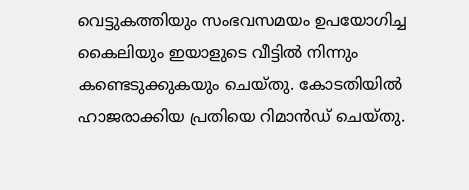വെട്ടുകത്തിയും സംഭവസമയം ഉപയോഗിച്ച കൈലിയും ഇയാളുടെ വീട്ടിൽ നിന്നും കണ്ടെടുക്കുകയും ചെയ്തു. കോടതിയിൽ ഹാജരാക്കിയ പ്രതിയെ റിമാൻഡ് ചെയ്തു.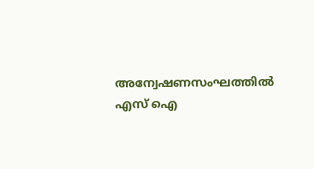അന്വേഷണസംഘത്തിൽ എസ് ഐ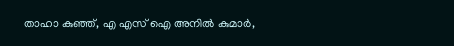താഹാ കുഞ്ഞ്, എ എസ് ഐ അനിൽ കുമാർ,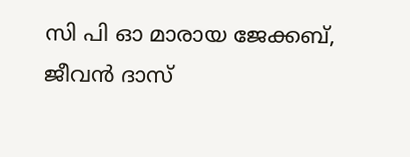സി പി ഓ മാരായ ജേക്കബ്, ജീവൻ ദാസ്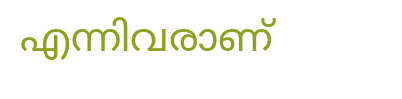എന്നിവരാണ്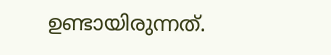ഉണ്ടായിരുന്നത്.